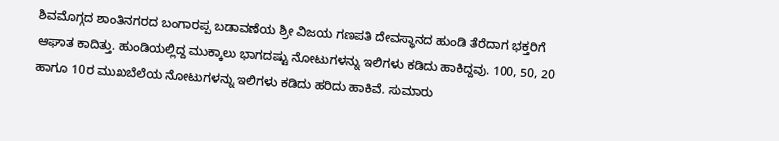ಶಿವಮೊಗ್ಗದ ಶಾಂತಿನಗರದ ಬಂಗಾರಪ್ಪ ಬಡಾವಣೆಯ ಶ್ರೀ ವಿಜಯ ಗಣಪತಿ ದೇವಸ್ಥಾನದ ಹುಂಡಿ ತೆರೆದಾಗ ಭಕ್ತರಿಗೆ ಆಘಾತ ಕಾದಿತ್ತು. ಹುಂಡಿಯಲ್ಲಿದ್ದ ಮುಕ್ಕಾಲು ಭಾಗದಷ್ಟು ನೋಟುಗಳನ್ನು ಇಲಿಗಳು ಕಡಿದು ಹಾಕಿದ್ದವು. 100, 50, 20 ಹಾಗೂ 10ರ ಮುಖಬೆಲೆಯ ನೋಟುಗಳನ್ನು ಇಲಿಗಳು ಕಡಿದು ಹರಿದು ಹಾಕಿವೆ. ಸುಮಾರು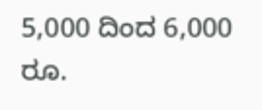5,000 ದಿಂದ 6,000 ರೂ.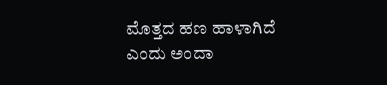ಮೊತ್ತದ ಹಣ ಹಾಳಾಗಿದೆ ಎಂದು ಅಂದಾ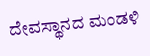ದೇವಸ್ಥಾನದ ಮಂಡಳಿ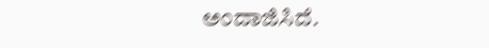ಅಂದಾಜಿಸಿದೆ.